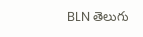BLN తెలుగు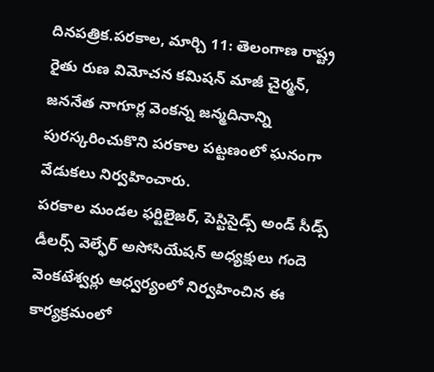దినపత్రిక.పరకాల, మార్చి 11: తెలంగాణ రాష్ట్ర రైతు రుణ విమోచన కమిషన్ మాజీ చైర్మన్, జననేత నాగూర్ల వెంకన్న జన్మదినాన్ని పురస్కరించుకొని పరకాల పట్టణంలో ఘనంగా వేడుకలు నిర్వహించారు.
పరకాల మండల ఫర్టిలైజర్, పెస్టిసైడ్స్ అండ్ సీడ్స్ డీలర్స్ వెల్ఫేర్ అసోసియేషన్ అధ్యక్షులు గందె వెంకటేశ్వర్లు ఆధ్వర్యంలో నిర్వహించిన ఈ కార్యక్రమంలో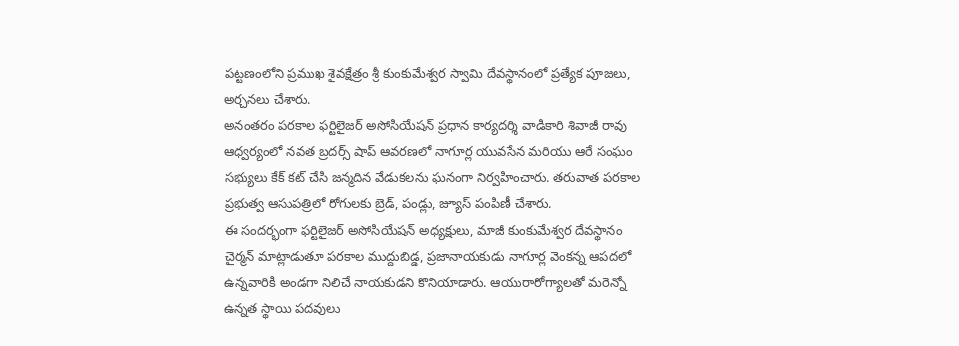పట్టణంలోని ప్రముఖ శైవక్షేత్రం శ్రీ కుంకుమేశ్వర స్వామి దేవస్థానంలో ప్రత్యేక పూజలు, అర్చనలు చేశారు.
అనంతరం పరకాల ఫర్టిలైజర్ అసోసియేషన్ ప్రధాన కార్యదర్శి వాడికారి శివాజీ రావు ఆధ్వర్యంలో నవత బ్రదర్స్ షాప్ ఆవరణలో నాగూర్ల యువసేన మరియు ఆరే సంఘం సభ్యులు కేక్ కట్ చేసి జన్మదిన వేడుకలను ఘనంగా నిర్వహించారు. తరువాత పరకాల ప్రభుత్వ ఆసుపత్రిలో రోగులకు బ్రెడ్, పండ్లు, జ్యూస్ పంపిణీ చేశారు.
ఈ సందర్భంగా ఫర్టిలైజర్ అసోసియేషన్ అధ్యక్షులు, మాజీ కుంకుమేశ్వర దేవస్థానం చైర్మన్ మాట్లాడుతూ పరకాల ముద్దుబిడ్డ, ప్రజానాయకుడు నాగూర్ల వెంకన్న ఆపదలో ఉన్నవారికి అండగా నిలిచే నాయకుడని కొనియాడారు. ఆయురారోగ్యాలతో మరెన్నో ఉన్నత స్థాయి పదవులు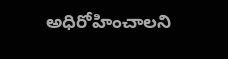అధిరోహించాలని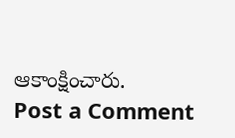ఆకాంక్షించారు.
Post a Comment